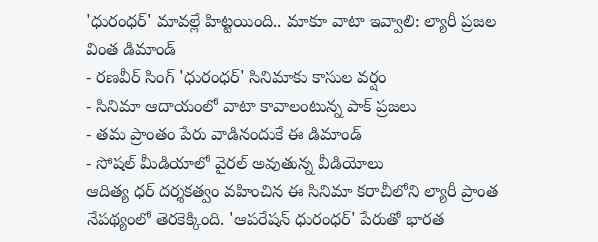'ధురంధర్' మావల్లే హిట్టయింది.. మాకూ వాటా ఇవ్వాలి: ల్యారీ ప్రజల వింత డిమాండ్
- రణవీర్ సింగ్ 'ధురంధర్' సినిమాకు కాసుల వర్షం
- సినిమా ఆదాయంలో వాటా కావాలంటున్న పాక్ ప్రజలు
- తమ ప్రాంతం పేరు వాడినందుకే ఈ డిమాండ్
- సోషల్ మీడియాలో వైరల్ అవుతున్న వీడియోలు
ఆదిత్య ధర్ దర్శకత్వం వహించిన ఈ సినిమా కరాచీలోని ల్యారీ ప్రాంత నేపథ్యంలో తెరకెక్కింది. 'ఆపరేషన్ ధురంధర్' పేరుతో భారత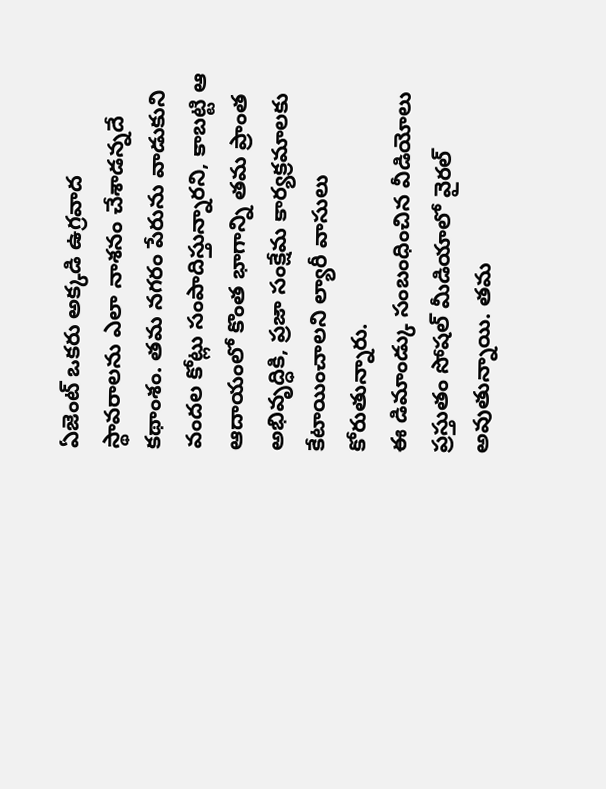ఏజెంట్ ఒకరు అక్కడి ఉగ్రవాద స్థావరాలను ఎలా నాశనం చేశాడన్నదే కథాంశం. తమ నగరం పేరును వాడుకుని వందల కోట్లు సంపాదిస్తున్నారని, కాబట్టి ఆ ఆదాయంలో కొంత భాగాన్ని తమ ప్రాంత అభివృద్ధికి, ప్రజా సంక్షేమ కార్యక్రమాలకు కేటాయించాలని ల్యారీ వాసులు కోరుతున్నారు.
ఈ డిమాండ్కు సంబంధించిన వీడియోలు ప్రస్తుతం సోషల్ మీడియాలో వైరల్ అవుతున్నాయి. తమ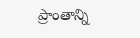ప్రాంతాన్ని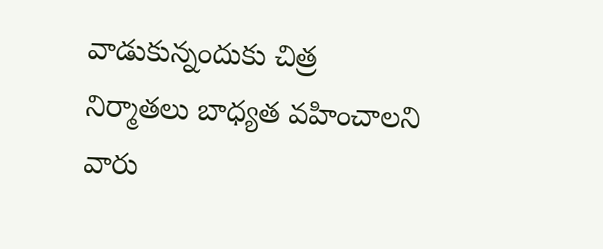వాడుకున్నందుకు చిత్ర నిర్మాతలు బాధ్యత వహించాలని వారు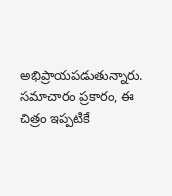అభిప్రాయపడుతున్నారు. సమాచారం ప్రకారం, ఈ చిత్రం ఇప్పటికే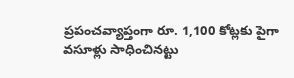ప్రపంచవ్యాప్తంగా రూ. 1,100 కోట్లకు పైగా వసూళ్లు సాధించినట్టు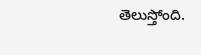తెలుస్తోంది.